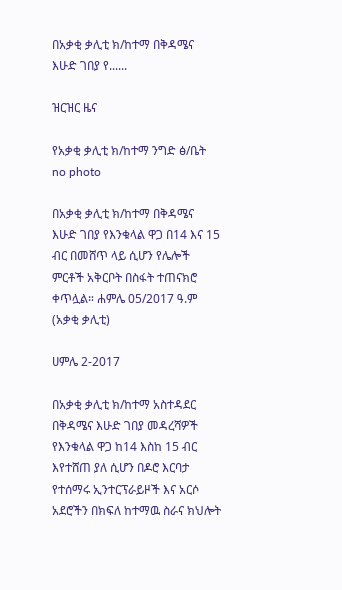በአቃቂ ቃሊቲ ክ/ከተማ በቅዳሜና እሁድ ገበያ የ......

ዝርዝር ዜና

የአቃቂ ቃሊቲ ክ/ከተማ ንግድ ፅ/ቤት
no photo

በአቃቂ ቃሊቲ ክ/ከተማ በቅዳሜና እሁድ ገበያ የእንቁላል ዋጋ በ14 እና 15 ብር በመሸጥ ላይ ሲሆን የሌሎች ምርቶች አቅርቦት በስፋት ተጠናክሮ ቀጥሏል። ሐምሌ 05/2017 ዓ.ም (አቃቂ ቃሊቲ)

ሀምሌ 2-2017

በአቃቂ ቃሊቲ ክ/ከተማ አስተዳደር በቅዳሜና እሁድ ገበያ መዳረሻዎች የእንቁላል ዋጋ ከ14 እስከ 15 ብር እየተሸጠ ያለ ሲሆን በዶሮ እርባታ የተሰማሩ ኢንተርፕራይዞች እና አርሶ አደሮችን በክፍለ ከተማዉ ስራና ክህሎት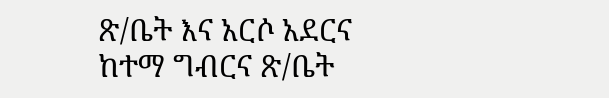ጽ/ቤት እና አርሶ አደርና ከተማ ግብርና ጽ/ቤት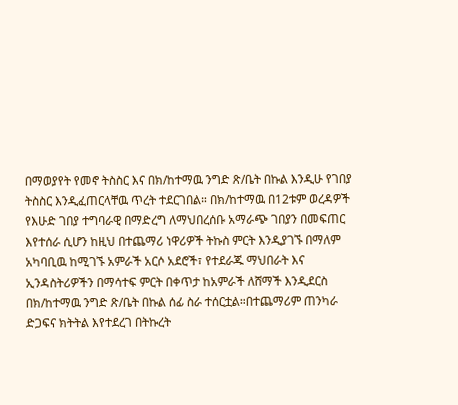በማወያየት የመኖ ትስስር እና በክ/ከተማዉ ንግድ ጽ/ቤት በኩል እንዲሁ የገበያ ትስስር እንዲፈጠርላቸዉ ጥረት ተደርገበል። በክ/ከተማዉ በ12ቱም ወረዳዎች የእሁድ ገበያ ተግባራዊ በማድረግ ለማህበረሰቡ አማራጭ ገበያን በመፍጠር እየተሰራ ሲሆን ከዚህ በተጨማሪ ነዋሪዎች ትኩስ ምርት እንዲያገኙ በማለም አካባቢዉ ከሚገኙ አምራች አርሶ አደሮች፣ የተደራጁ ማህበራት እና ኢንዳስትሪዎችን በማሳተፍ ምርት በቀጥታ ከአምራች ለሸማች እንዲደርስ በክ/ከተማዉ ንግድ ጽ/ቤት በኩል ሰፊ ስራ ተሰርቷል።በተጨማሪም ጠንካራ ድጋፍና ክትትል እየተደረገ በትኩረት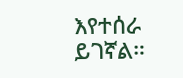እየተሰራ ይገኛል።